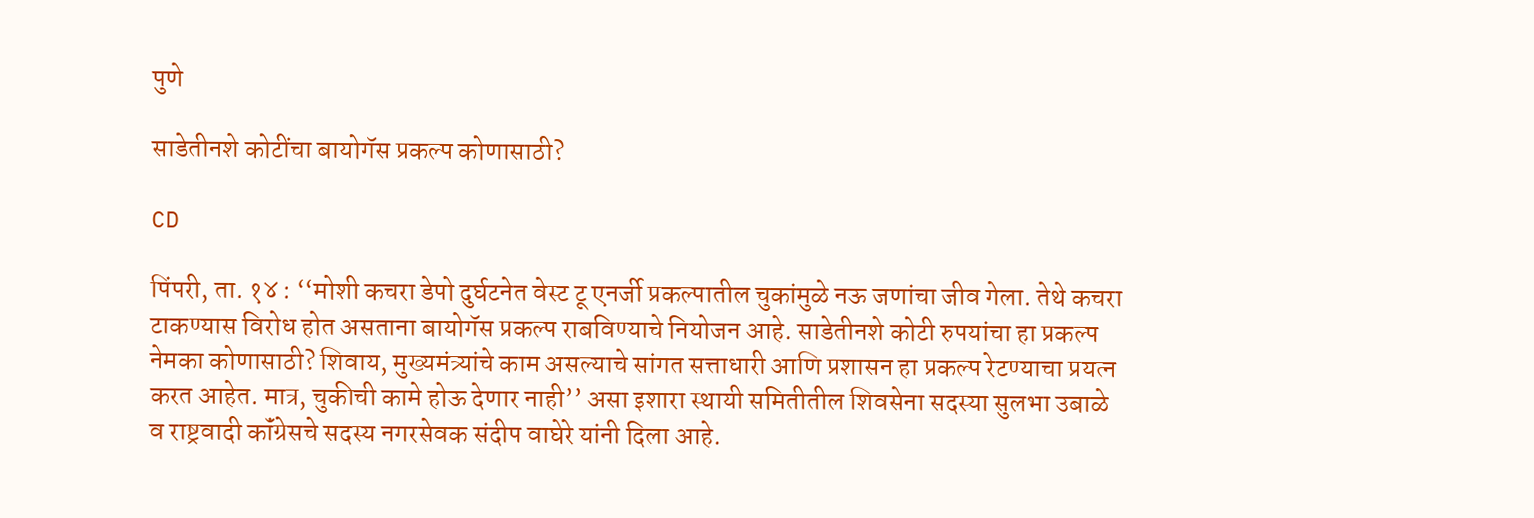पुणे

साडेतीनशे कोटींचा बायोगॅस प्रकल्प कोणासाठी?

CD

पिंपरी, ता. १४ : ‘‘मोशी कचरा डेपो दुर्घटनेत वेस्ट टू एनर्जी प्रकल्पातील चुकांमुळे नऊ जणांचा जीव गेला. तेथे कचरा टाकण्यास विरोध होत असताना बायोगॅस प्रकल्प राबविण्याचे नियोजन आहे. साडेतीनशे कोटी रुपयांचा हा प्रकल्प नेमका कोणासाठी? शिवाय, मुख्यमंत्र्यांचे काम असल्याचे सांगत सत्ताधारी आणि प्रशासन हा प्रकल्प रेटण्याचा प्रयत्न करत आहेत. मात्र, चुकीची कामे होऊ देणार नाही’’ असा इशारा स्थायी समितीतील शिवसेना सदस्या सुलभा उबाळे व राष्ट्रवादी कॉंग्रेसचे सदस्य नगरसेवक संदीप वाघेरे यांनी दिला आहे.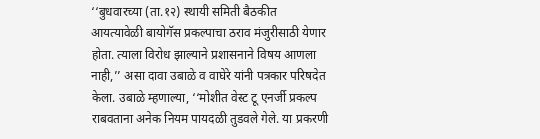‘‘बुधवारच्या (ता.१२) स्थायी समिती बैठकीत आयत्यावेळी बायोगॅस प्रकल्पाचा ठराव मंजुरीसाठी येणार होता. त्याला विरोध झाल्याने प्रशासनाने विषय आणला नाही,’’ असा दावा उबाळे व वाघेरे यांनी पत्रकार परिषदेत केला. उबाळे म्हणाल्या, ‘‘मोशीत वेस्ट टू एनर्जी प्रकल्प राबवताना अनेक नियम पायदळी तुडवले गेले. या प्रकरणी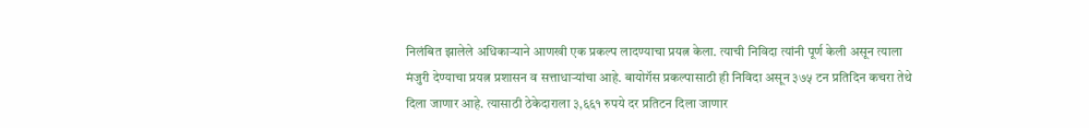निलंबित झालेले अधिकाऱ्याने आणखी एक प्रकल्प लादण्याचा प्रयत्न केला. त्याची निविदा त्यांनी पूर्ण केली असून त्याला मंजुरी देण्याचा प्रयत्न प्रशासन व सत्ताधाऱ्यांचा आहे. बायोगॅस प्रकल्पासाठी ही निविदा असून ३७५ टन प्रतिदिन कचरा तेथे दिला जाणार आहे. त्यासाठी ठेकेदाराला ३,६६१ रुपये दर प्रतिटन दिला जाणार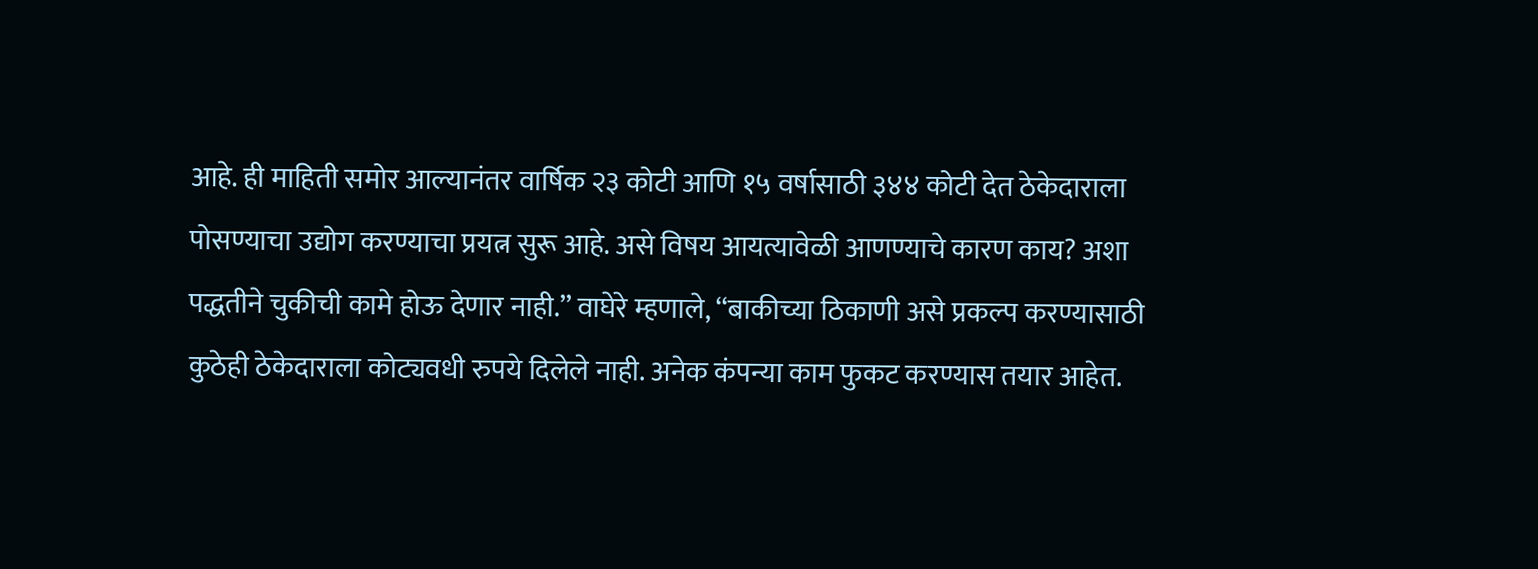आहे. ही माहिती समोर आल्यानंतर वार्षिक २३ कोटी आणि १५ वर्षासाठी ३४४ कोटी देत ठेकेदाराला पोसण्याचा उद्योग करण्याचा प्रयत्न सुरू आहे. असे विषय आयत्यावेळी आणण्याचे कारण काय? अशा पद्धतीने चुकीची कामे होऊ देणार नाही.’’ वाघेरे म्हणाले, ‘‘बाकीच्या ठिकाणी असे प्रकल्प करण्यासाठी कुठेही ठेकेदाराला कोट्यवधी रुपये दिलेले नाही. अनेक कंपन्या काम फुकट करण्यास तयार आहेत.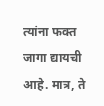त्यांना फक्त जागा द्यायची आहे. मात्र, ते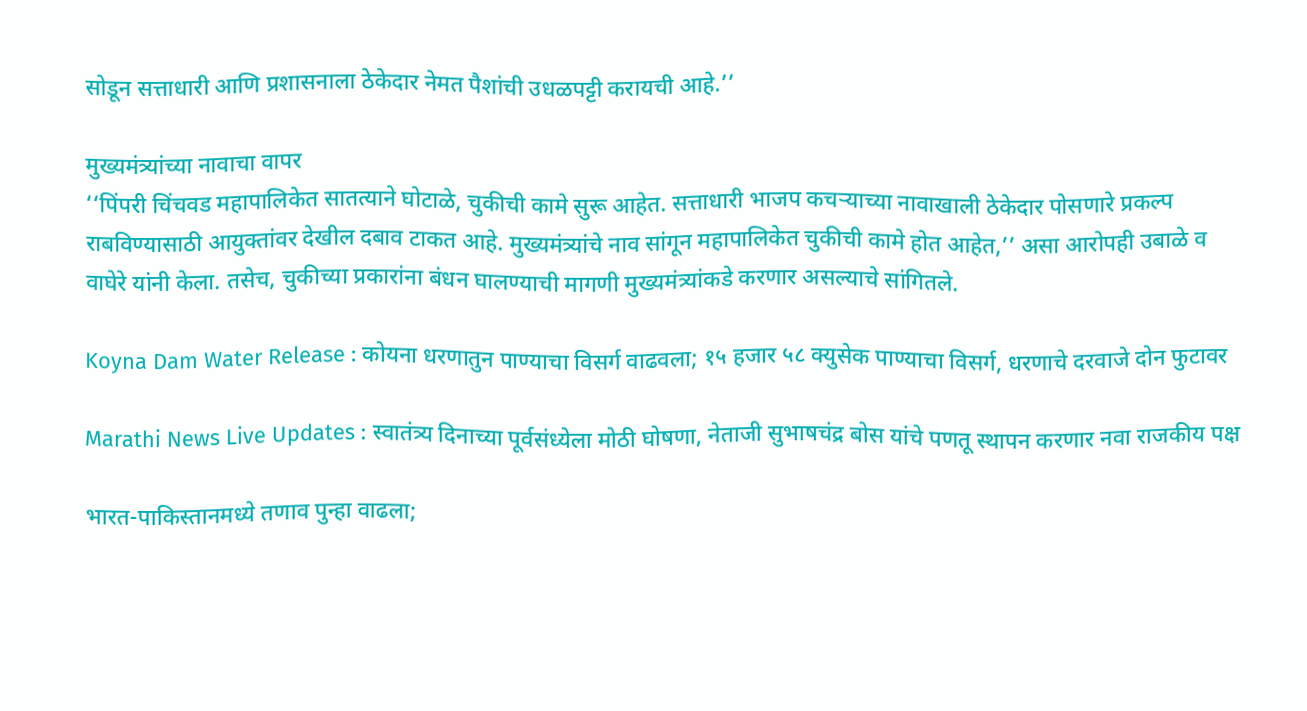सोडून सत्ताधारी आणि प्रशासनाला ठेकेदार नेमत पैशांची उधळपट्टी करायची आहे.’’

मुख्यमंत्र्यांच्या नावाचा वापर
‘‘पिंपरी चिंचवड महापालिकेत सातत्याने घोटाळे, चुकीची कामे सुरू आहेत. सत्ताधारी भाजप कचऱ्याच्या नावाखाली ठेकेदार पोसणारे प्रकल्प राबविण्यासाठी आयुक्तांवर देखील दबाव टाकत आहे. मुख्यमंत्र्यांचे नाव सांगून महापालिकेत चुकीची कामे होत आहेत,’’ असा आरोपही उबाळे व वाघेरे यांनी केला. तसेच, चुकीच्या प्रकारांना बंधन घालण्याची मागणी मुख्यमंत्र्यांकडे करणार असल्याचे सांगितले.

Koyna Dam Water Release : कोयना धरणातुन पाण्याचा विसर्ग वाढवला; १५ हजार ५८ क्युसेक पाण्याचा विसर्ग, धरणाचे दरवाजे दोन फुटावर

Marathi News Live Updates : स्वातंत्र्य दिनाच्या पूर्वसंध्येला मोठी घोषणा, नेताजी सुभाषचंद्र बोस यांचे पणतू स्थापन करणार नवा राजकीय पक्ष

भारत-पाकिस्तानमध्ये तणाव पुन्हा वाढला;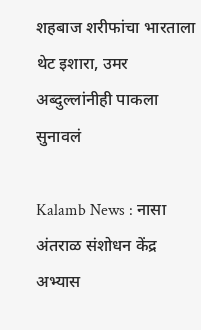शहबाज शरीफांचा भारताला थेट इशारा, उमर अब्दुल्लांनीही पाकला सुनावलं

Kalamb News : नासा अंतराळ संशोधन केंद्र अभ्यास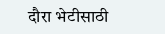दौरा भेटीसाठी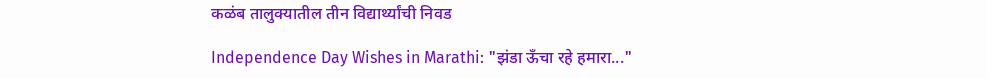कळंब तालुक्यातील तीन विद्यार्थ्यांची निवड

Independence Day Wishes in Marathi: "झंडा ऊँचा रहे हमारा..."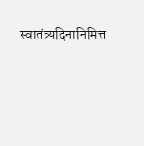स्वातंत्र्यदिनानिमित्त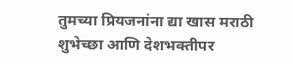तुमच्या प्रियजनांना द्या खास मराठी शुभेच्छा आणि देशभक्तीपर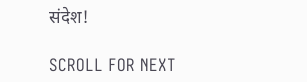संदेश!

SCROLL FOR NEXT